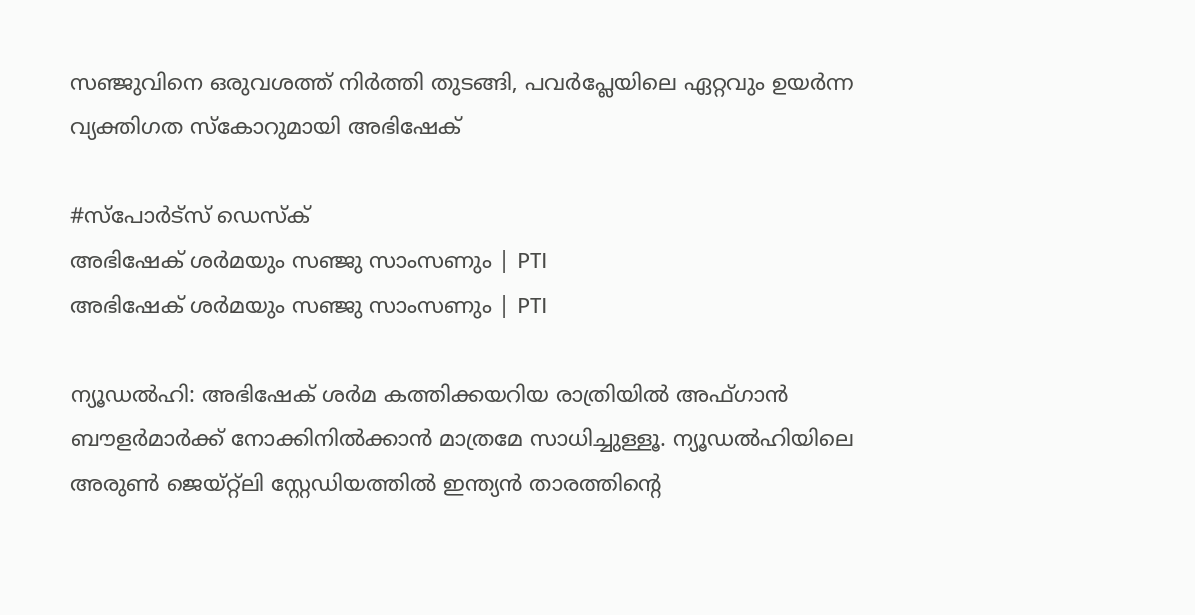സഞ്ജുവിനെ ഒരുവശത്ത് നിർ‌ത്തി തുടങ്ങി, പവർപ്ലേയിലെ ഏറ്റവും ഉയർന്ന വ്യക്തിഗത സ്കോറുമായി അഭിഷേക്

#സ്പോർട്സ് ഡെസ്ക്
അഭിഷേക് ശർമയും സഞ്ജു സാംസണും | PTI
അഭിഷേക് ശർമയും സഞ്ജു സാംസണും | PTI

ന്യൂഡൽഹി: അഭിഷേക് ശർമ കത്തിക്കയറിയ രാത്രിയിൽ അഫ്ഗാൻ ബൗളർമാർക്ക് നോക്കിനിൽക്കാൻ മാത്രമേ സാധിച്ചുള്ളൂ. ന്യൂഡൽഹിയിലെ അരുൺ ജെയ്റ്റ്‌ലി സ്റ്റേഡിയത്തിൽ ഇന്ത്യൻ താരത്തിന്റെ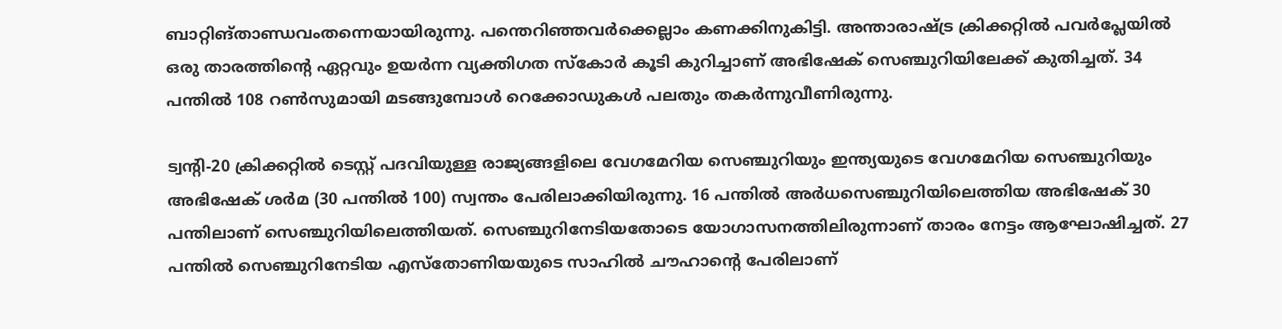ബാറ്റിങ്താണ്ഡവംതന്നെയായിരുന്നു. പന്തെറിഞ്ഞവർക്കെല്ലാം കണക്കിനുകിട്ടി. അന്താരാഷ്ട്ര ക്രിക്കറ്റിൽ പവർപ്ലേയിൽ ഒരു താരത്തിന്റെ ഏറ്റവും ഉയർന്ന വ്യക്തിഗത സ്കോർ കൂടി കുറിച്ചാണ് അഭിഷേക് സെഞ്ചുറിയിലേക്ക് കുതിച്ചത്. 34 പന്തിൽ 108 റൺസുമായി മടങ്ങുമ്പോൾ റെക്കോഡുകൾ പലതും തകർന്നുവീണിരുന്നു.

ട്വന്റി-20 ക്രിക്കറ്റിൽ ടെസ്റ്റ് പദവിയുള്ള രാജ്യങ്ങളിലെ വേഗമേറിയ സെഞ്ചുറിയും ഇന്ത്യയുടെ വേഗമേറിയ സെഞ്ചുറിയും അഭിഷേക് ശർമ (30 പന്തിൽ 100) സ്വന്തം പേരിലാക്കിയിരുന്നു. 16 പന്തിൽ അർധസെഞ്ചുറിയിലെത്തിയ അഭിഷേക് 30 പന്തിലാണ് സെഞ്ചുറിയിലെത്തിയത്. സെഞ്ചുറിനേടിയതോടെ യോഗാസനത്തിലിരുന്നാണ് താരം നേട്ടം ആഘോഷിച്ചത്. 27 പന്തിൽ സെഞ്ചുറിനേടിയ എസ്തോണിയയുടെ സാഹിൽ ചൗഹാന്റെ പേരിലാണ്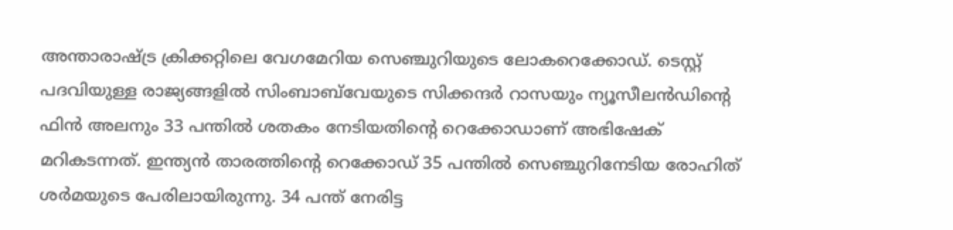അന്താരാഷ്ട്ര ക്രിക്കറ്റിലെ വേഗമേറിയ സെഞ്ചുറിയുടെ ലോകറെക്കോഡ്. ടെസ്റ്റ് പദവിയുള്ള രാജ്യങ്ങളിൽ സിംബാബ്‌വേയുടെ സിക്കന്ദർ റാസയും ന്യൂസീലൻഡിന്റെ ഫിൻ അലനും 33 പന്തിൽ ശതകം നേടിയതിന്റെ റെക്കോഡാണ് അഭിഷേക് മറികടന്നത്. ഇന്ത്യൻ താരത്തിന്റെ റെക്കോഡ് 35 പന്തിൽ സെഞ്ചുറിനേടിയ രോഹിത് ശർമയുടെ പേരിലായിരുന്നു. 34 പന്ത് നേരിട്ട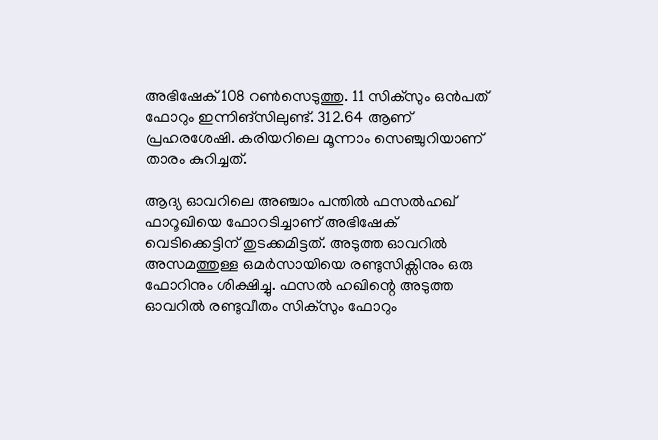അഭിഷേക് 108 റൺസെടുത്തു. 11 സിക്സും ഒൻപത് ഫോറും ഇന്നിങ്സിലുണ്ട്. 312.64 ആണ് പ്രഹരശേഷി. കരിയറിലെ മൂന്നാം സെഞ്ചുറിയാണ് താരം കുറിച്ചത്.

ആദ്യ ഓവറിലെ അഞ്ചാം പന്തിൽ ഫസൽഹഖ് ഫാറൂഖിയെ ഫോറടിച്ചാണ് അഭിഷേക് വെടിക്കെട്ടിന് തുടക്കമിട്ടത്. അടുത്ത ഓവറിൽ അസമത്തുള്ള ഒമർസായിയെ രണ്ടുസിക്സിനും ഒരു ഫോറിനും ശിക്ഷിച്ചു. ഫസൽ ഹഖിന്റെ അടുത്ത ഓവറിൽ രണ്ടുവീതം സിക്സും ഫോറും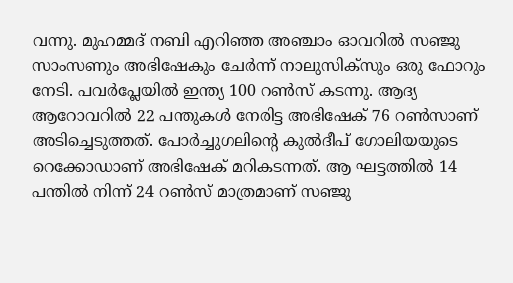വന്നു. മുഹമ്മദ് നബി എറിഞ്ഞ അഞ്ചാം ഓവറിൽ സഞ്ജു സാംസണും അഭിഷേകും ചേർന്ന് നാലുസിക്സും ഒരു ഫോറും നേടി. പവർപ്ലേയിൽ ഇന്ത്യ 100 റൺസ് കടന്നു. ആദ്യ ആറോവറിൽ 22 പന്തുകൾ നേരിട്ട അഭിഷേക് 76 റൺസാണ് അടിച്ചെടുത്തത്. പോർച്ചുഗലിന്റെ കുൽദീപ് ഗോലിയയുടെ റെക്കോഡാണ് അഭിഷേക് മറികടന്നത്. ആ ഘട്ടത്തിൽ 14 പന്തിൽ നിന്ന് 24 റൺസ് മാത്രമാണ് സ‍ഞ്ജു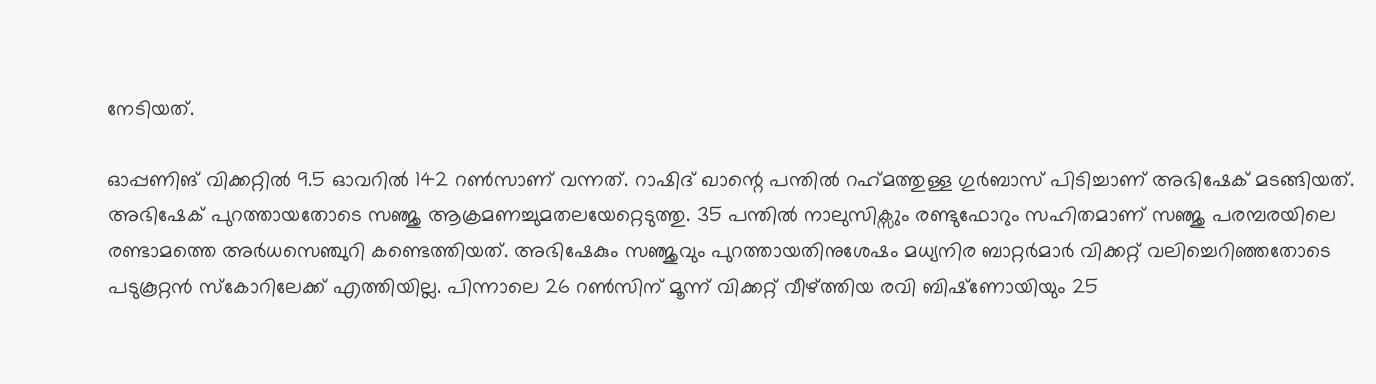നേടിയത്.

ഓപ്പണിങ് വിക്കറ്റിൽ 9.5 ഓവറിൽ 142 റൺസാണ് വന്നത്. റാഷിദ് ഖാന്റെ പന്തിൽ റഹ്‌മത്തുള്ള ഗുർബാസ് പിടിച്ചാണ് അഭിഷേക് മടങ്ങിയത്. അഭിഷേക് പുറത്തായതോടെ സഞ്ജു ആക്രമണച്ചുമതലയേറ്റെടുത്തു. 35 പന്തിൽ നാലുസിക്സും രണ്ടുഫോറും സഹിതമാണ് സഞ്ജു പരമ്പരയിലെ രണ്ടാമത്തെ അർധസെഞ്ചുറി കണ്ടെത്തിയത്. അഭിഷേകും സഞ്ജുവും പുറത്തായതിനുശേഷം മധ്യനിര ബാറ്റർമാർ വിക്കറ്റ് വലിച്ചെറിഞ്ഞതോടെ പടുകൂറ്റൻ സ്‌കോറിലേക്ക് എത്തിയില്ല. പിന്നാലെ 26 റൺസിന് മൂന്ന് വിക്കറ്റ് വീഴ്ത്തിയ രവി ബിഷ്‌ണോയിയും 25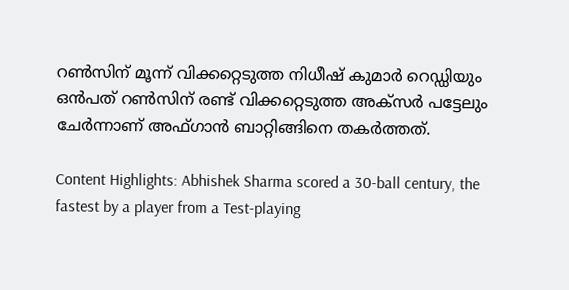റൺസിന് മൂന്ന് വിക്കറ്റെടുത്ത നിധീഷ് കുമാർ റെഡ്ഡിയും ഒൻപത് റൺസിന് രണ്ട് വിക്കറ്റെടുത്ത അക്‌സർ പട്ടേലും ചേർന്നാണ് അഫ്ഗാൻ ബാറ്റിങ്ങിനെ തകർത്തത്.

Content Highlights: Abhishek Sharma scored a 30-ball century, the fastest by a player from a Test-playing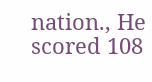nation., He scored 108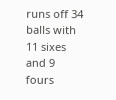runs off 34 balls with 11 sixes and 9 fours